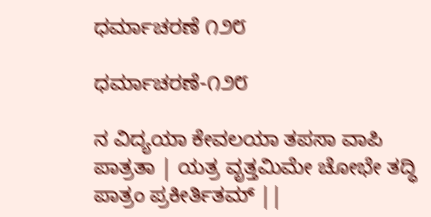ಧರ್ಮಾಚರಣೆ ೧೨೮

ಧರ್ಮಾಚರಣೆ-೧೨೮

ನ ವಿದ್ಯಯಾ ಕೇವಲಯಾ ತಪಸಾ ವಾಪಿ ಪಾತ್ರತಾ | ಯತ್ರ ವೃತ್ತಮಿಮೇ ಚೋಭೇ ತದ್ಧಿ ಪಾತ್ರಂ ಪ್ರಕೀರ್ತಿತಮ್ ||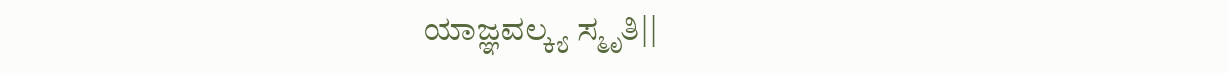ಯಾಜ್ಞವಲ್ಕ್ಯ ಸ್ಮೃತಿ||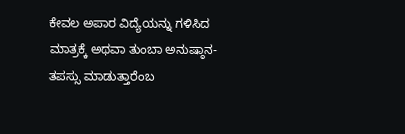ಕೇವಲ ಅಪಾರ ವಿದ್ಯೆಯನ್ನು ಗಳಿಸಿದ ಮಾತ್ರಕ್ಕೆ ಅಥವಾ ತುಂಬಾ ಅನುಷ್ಠಾನ-ತಪಸ್ಸು ಮಾಡುತ್ತಾರೆಂಬ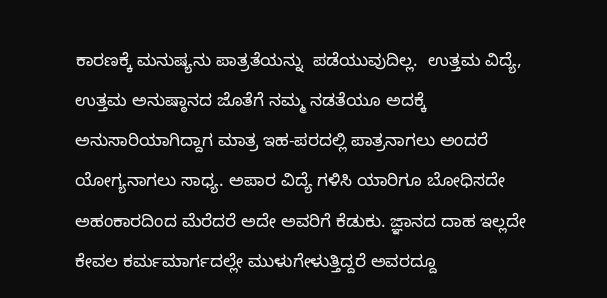ಕಾರಣಕ್ಕೆ ಮನುಷ್ಯನು ಪಾತ್ರತೆಯನ್ನು  ಪಡೆಯುವುದಿಲ್ಲ.  ಉತ್ತಮ ವಿದ್ಯೆ, ಉತ್ತಮ ಅನುಷ್ಠಾನದ ಜೊತೆಗೆ ನಮ್ಮ ನಡತೆಯೂ ಅದಕ್ಕೆ ಅನುಸಾರಿಯಾಗಿದ್ದಾಗ ಮಾತ್ರ ಇಹ-ಪರದಲ್ಲಿ ಪಾತ್ರನಾಗಲು ಅಂದರೆ ಯೋಗ್ಯನಾಗಲು ಸಾಧ್ಯ. ಅಪಾರ ವಿದ್ಯೆ ಗಳಿಸಿ ಯಾರಿಗೂ ಬೋಧಿಸದೇ ಅಹಂಕಾರದಿಂದ ಮೆರೆದರೆ ಅದೇ ಅವರಿಗೆ ಕೆಡುಕು. ಜ್ಞಾನದ ದಾಹ ಇಲ್ಲದೇ ಕೇವಲ ಕರ್ಮಮಾರ್ಗದಲ್ಲೇ ಮುಳುಗೇಳುತ್ತಿದ್ದರೆ ಅವರದ್ದೂ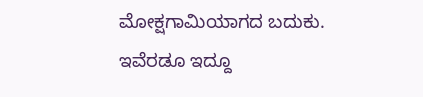ಮೋಕ್ಷಗಾಮಿಯಾಗದ ಬದುಕು‌. ಇವೆರಡೂ ಇದ್ದೂ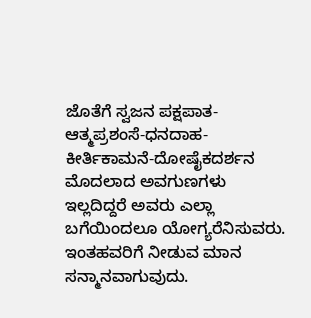ಜೊತೆಗೆ ಸ್ವಜನ ಪಕ್ಷಪಾತ-ಆತ್ಮಪ್ರಶಂಸೆ-ಧನದಾಹ- ಕೀರ್ತಿಕಾಮನೆ-ದೋಷೈಕದರ್ಶನ  ಮೊದಲಾದ ಅವಗುಣಗಳು ಇಲ್ಲದಿದ್ದರೆ ಅವರು ಎಲ್ಲಾ ಬಗೆಯಿಂದಲೂ ಯೋಗ್ಯರೆನಿಸುವರು. ಇಂತಹವರಿಗೆ ನೀಡುವ ಮಾನ ಸನ್ಮಾನವಾಗುವುದು.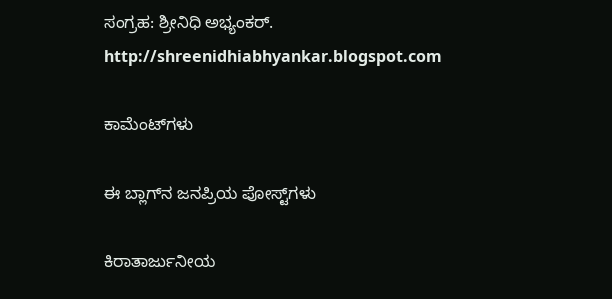ಸಂಗ್ರಹ: ಶ್ರೀನಿಧಿ ಅಭ್ಯಂಕರ್.
http://shreenidhiabhyankar.blogspot.com

ಕಾಮೆಂಟ್‌ಗಳು

ಈ ಬ್ಲಾಗ್‌ನ ಜನಪ್ರಿಯ ಪೋಸ್ಟ್‌ಗಳು

ಕಿರಾತಾರ್ಜುನೀಯ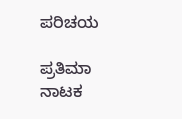ಪರಿಚಯ

ಪ್ರತಿಮಾ ನಾಟಕ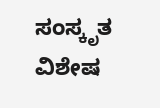ಸಂಸ್ಕೃತ ವಿಶೇಷ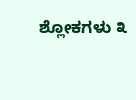ಶ್ಲೋಕಗಳು ೩